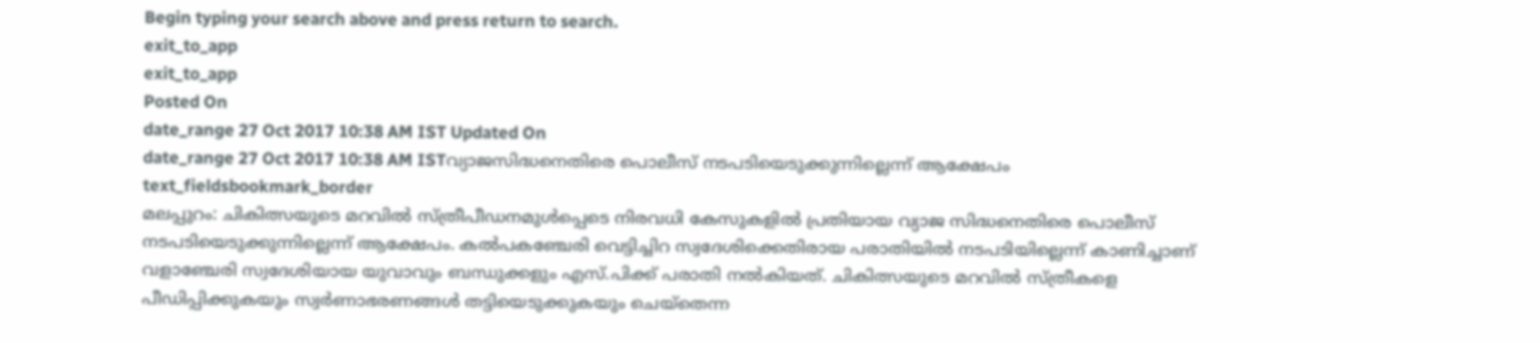Begin typing your search above and press return to search.
exit_to_app
exit_to_app
Posted On
date_range 27 Oct 2017 10:38 AM IST Updated On
date_range 27 Oct 2017 10:38 AM ISTവ്യാജസിദ്ധനെതിരെ പൊലീസ് നടപടിയെടുക്കുന്നില്ലെന്ന് ആക്ഷേപം
text_fieldsbookmark_border
മലപ്പുറം: ചികിത്സയുടെ മറവിൽ സ്ത്രീപീഡനമുൾപ്പെടെ നിരവധി കേസുകളിൽ പ്രതിയായ വ്യാജ സിദ്ധനെതിരെ പൊലീസ് നടപടിയെടുക്കുന്നില്ലെന്ന് ആക്ഷേപം. കൽപകഞ്ചേരി വെട്ടിച്ചിറ സ്വദേശിക്കെതിരായ പരാതിയിൽ നടപടിയില്ലെന്ന് കാണിച്ചാണ് വളാഞ്ചേരി സ്വദേശിയായ യുവാവും ബന്ധുക്കളും എസ്.പിക്ക് പരാതി നൽകിയത്. ചികിത്സയുടെ മറവിൽ സ്ത്രീകളെ പീഡിപ്പിക്കുകയും സ്വർണാഭരണങ്ങൾ തട്ടിയെടുക്കുകയും ചെയ്തെന്ന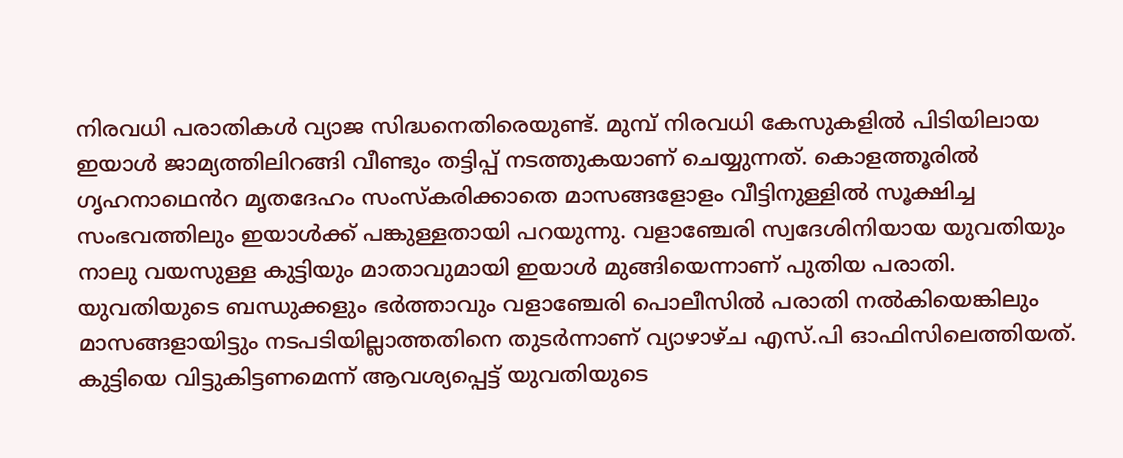നിരവധി പരാതികൾ വ്യാജ സിദ്ധനെതിരെയുണ്ട്. മുമ്പ് നിരവധി കേസുകളിൽ പിടിയിലായ ഇയാൾ ജാമ്യത്തിലിറങ്ങി വീണ്ടും തട്ടിപ്പ് നടത്തുകയാണ് ചെയ്യുന്നത്. കൊളത്തൂരിൽ ഗൃഹനാഥെൻറ മൃതദേഹം സംസ്കരിക്കാതെ മാസങ്ങളോളം വീട്ടിനുള്ളിൽ സൂക്ഷിച്ച സംഭവത്തിലും ഇയാൾക്ക് പങ്കുള്ളതായി പറയുന്നു. വളാഞ്ചേരി സ്വദേശിനിയായ യുവതിയും നാലു വയസുള്ള കുട്ടിയും മാതാവുമായി ഇയാൾ മുങ്ങിയെന്നാണ് പുതിയ പരാതി. യുവതിയുടെ ബന്ധുക്കളും ഭർത്താവും വളാഞ്ചേരി പൊലീസിൽ പരാതി നൽകിയെങ്കിലും മാസങ്ങളായിട്ടും നടപടിയില്ലാത്തതിനെ തുടർന്നാണ് വ്യാഴാഴ്ച എസ്.പി ഓഫിസിലെത്തിയത്. കുട്ടിയെ വിട്ടുകിട്ടണമെന്ന് ആവശ്യപ്പെട്ട് യുവതിയുടെ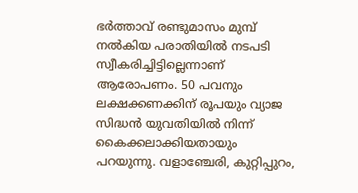ഭർത്താവ് രണ്ടുമാസം മുമ്പ് നൽകിയ പരാതിയിൽ നടപടി സ്വീകരിച്ചിട്ടില്ലെന്നാണ് ആരോപണം. 50 പവനും ലക്ഷക്കണക്കിന് രൂപയും വ്യാജ സിദ്ധൻ യുവതിയിൽ നിന്ന് കൈക്കലാക്കിയതായും പറയുന്നു. വളാഞ്ചേരി, കുറ്റിപ്പുറം,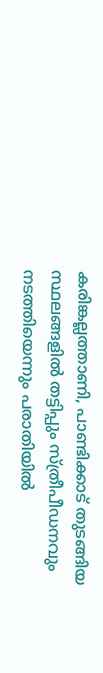കരിങ്കല്ലത്താണി, പാണ്ടിക്കാട് തുടങ്ങിയ സ്ഥലങ്ങളിൽ തട്ടിപ്പും സ്ത്രീപീഡനവും നടത്തിയെന്നും പരാതിയിൽ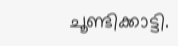ചൂണ്ടിക്കാട്ടി.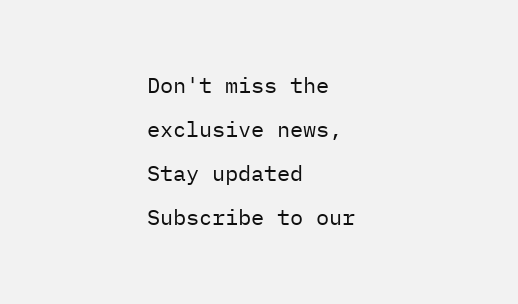Don't miss the exclusive news, Stay updated
Subscribe to our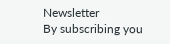Newsletter
By subscribing you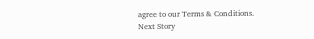agree to our Terms & Conditions.
Next Story